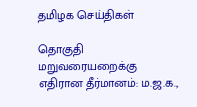தமிழக செய்திகள்

தொகுதி மறுவரையறைக்கு எதிரான தீர்மானம்: ம.ஜ.க.,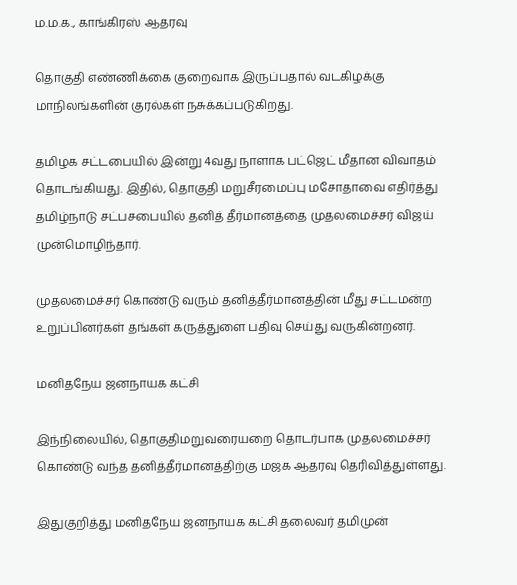ம.ம.க., காங்கிரஸ் ஆதரவு

தொகுதி எண்ணிக்கை குறைவாக இருப்பதால் வடகிழக்கு மாநிலங்களின் குரல்கள் நசுக்கப்படுகிறது.

தமிழக சட்டபையில் இன்று 4வது நாளாக பட்ஜெட் மீதான விவாதம் தொடங்கியது. இதில், தொகுதி மறுசீரமைப்பு மசோதாவை எதிர்த்து தமிழ்நாடு சட்பசபையில் தனித் தீர்மானத்தை முதலமைச்சர் விஜய் முன்மொழிந்தார்.

முதலமைச்சர் கொண்டு வரும் தனித்தீர்மானத்தின் மீது சட்டமன்ற உறுப்பினர்கள் தங்கள் கருத்துளை பதிவு செய்து வருகின்றனர்.

மனிதநேய ஜனநாயக கட்சி

இந்நிலையில், தொகுதிமறுவரையறை தொடர்பாக முதலமைச்சர் கொண்டு வந்த தனித்தீர்மானத்திற்கு மஜக ஆதரவு தெரிவித்துள்ளது.

இதுகுறித்து மனிதநேய ஜனநாயக கட்சி தலைவர் தமிமுன்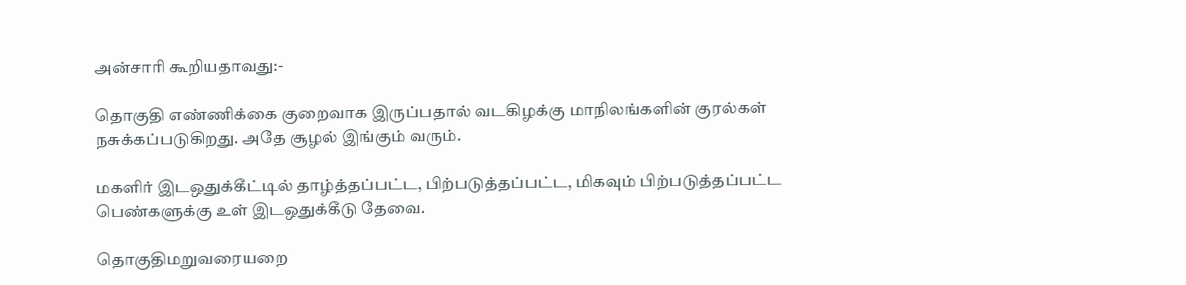அன்சாரி கூறியதாவது:-

தொகுதி எண்ணிக்கை குறைவாக இருப்பதால் வடகிழக்கு மாநிலங்களின் குரல்கள் நசுக்கப்படுகிறது. அதே சூழல் இங்கும் வரும்.

மகளிர் இடஒதுக்கீட்டில் தாழ்த்தப்பட்ட, பிற்படுத்தப்பட்ட, மிகவும் பிற்படுத்தப்பட்ட பெண்களுக்கு உள் இடஒதுக்கீடு தேவை.

தொகுதிமறுவரையறை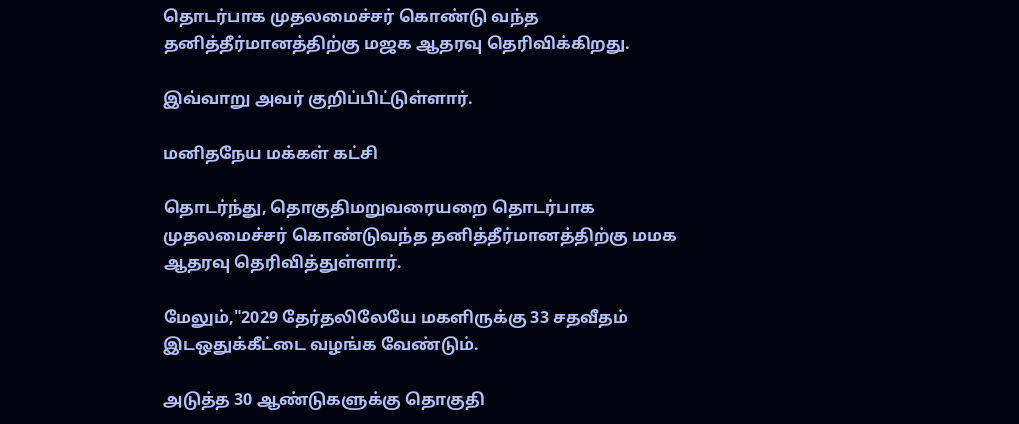தொடர்பாக முதலமைச்சர் கொண்டு வந்த தனித்தீர்மானத்திற்கு மஜக ஆதரவு தெரிவிக்கிறது.

இவ்வாறு அவர் குறிப்பிட்டுள்ளார்.

மனிதநேய மக்கள் கட்சி

தொடர்ந்து, தொகுதிமறுவரையறை தொடர்பாக முதலமைச்சர் கொண்டுவந்த தனித்தீர்மானத்திற்கு மமக ஆதரவு தெரிவித்துள்ளார்.

மேலும்,"2029 தேர்தலிலேயே மகளிருக்கு 33 சதவீதம் இடஒதுக்கீட்டை வழங்க வேண்டும்.

அடுத்த 30 ஆண்டுகளுக்கு தொகுதி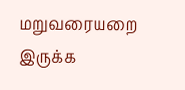மறுவரையறை இருக்க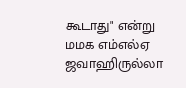கூடாது" என்று மமக எம்எல்ஏ ஜவாஹிருல்லா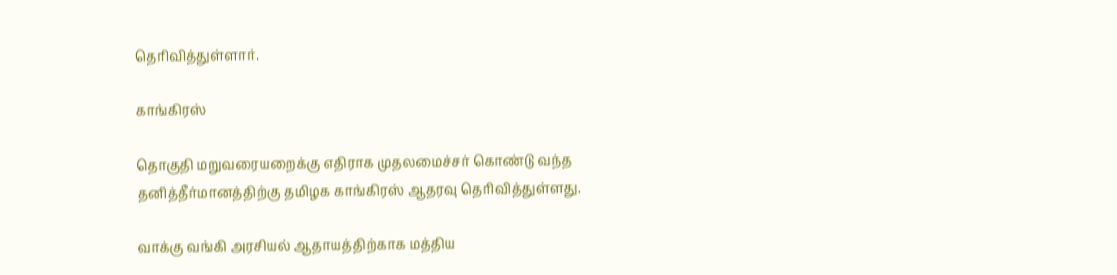தெரிவித்துள்ளார்.

காங்கிரஸ்

தொகுதி மறுவரையறைக்கு எதிராக முதலமைச்சர் கொண்டு வந்த தனித்தீர்மானத்திற்கு தமிழக காங்கிரஸ் ஆதரவு தெரிவித்துள்ளது.

வாக்கு வங்கி அரசியல் ஆதாயத்திற்காக மத்திய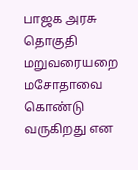பாஜக அரசு தொகுதி மறுவரையறை மசோதாவை கொண்டு வருகிறது என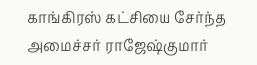காங்கிரஸ் கட்சியை சேர்ந்த அமைச்சர் ராஜேஷ்குமார்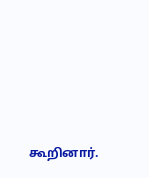கூறினார்.